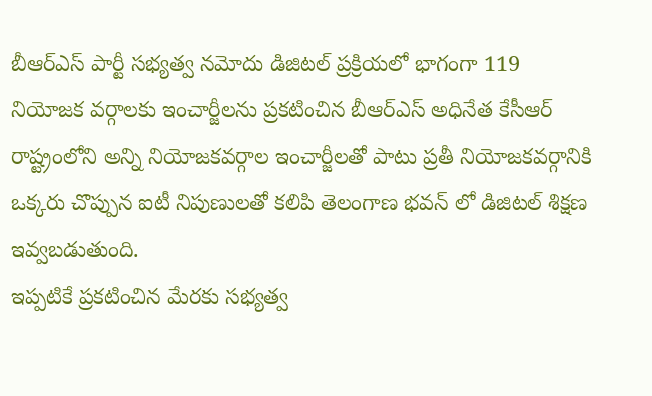బీఆర్ఎస్ పార్టీ సభ్యత్వ నమోదు డిజిటల్ ప్రక్రియలో భాగంగా 119 నియోజక వర్గాలకు ఇంచార్జీలను ప్రకటించిన బీఆర్ఎస్ అధినేత కేసీఆర్
రాష్ట్రంలోని అన్ని నియోజకవర్గాల ఇంచార్జీలతో పాటు ప్రతీ నియోజకవర్గానికి ఒక్కరు చొప్పున ఐటీ నిపుణులతో కలిపి తెలంగాణ భవన్ లో డిజిటల్ శిక్షణ ఇవ్వబడుతుంది.
ఇప్పటికే ప్రకటించిన మేరకు సభ్యత్వ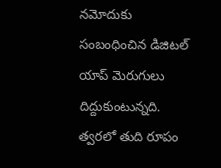నమోదుకు సంబంధించిన డిజిటల్ యాప్ మెరుగులు దిద్దుకుంటున్నది. త్వరలో తుది రూపం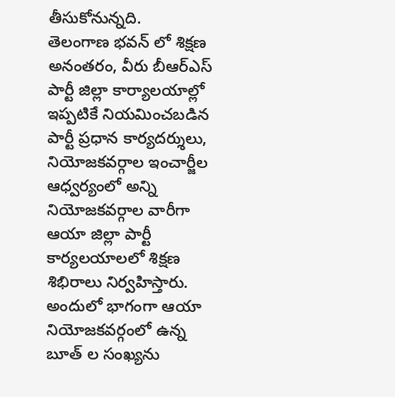తీసుకోనున్నది.
తెలంగాణ భవన్ లో శిక్షణ అనంతరం, వీరు బీఆర్ఎస్ పార్టీ జిల్లా కార్యాలయాల్లో ఇప్పటికే నియమించబడిన పార్టీ ప్రధాన కార్యదర్శులు, నియోజకవర్గాల ఇంచార్జీల ఆధ్వర్యంలో అన్ని నియోజకవర్గాల వారీగా ఆయా జిల్లా పార్టీ కార్యలయాలలో శిక్షణ శిభిరాలు నిర్వహిస్తారు.
అందులో భాగంగా ఆయా నియోజకవర్గంలో ఉన్న బూత్ ల సంఖ్యను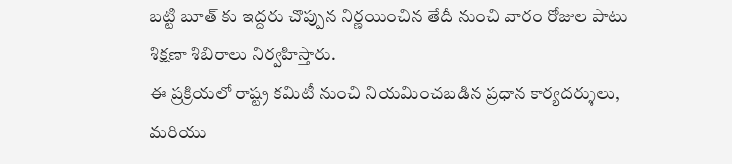బట్టి బూత్ కు ఇద్దరు చొప్పున నిర్ణయించిన తేదీ నుంచి వారం రోజుల పాటు శిక్షణా శిబిరాలు నిర్వహిస్తారు.
ఈ ప్రక్రియలో రాష్ట్ర కమిటీ నుంచి నియమించబడిన ప్రధాన కార్యదర్శులు, మరియు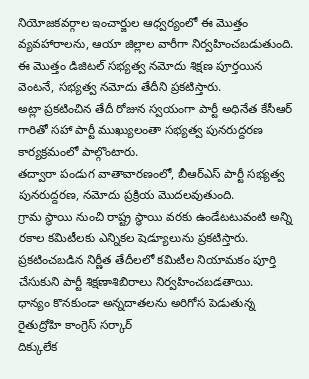నియోజకవర్గాల ఇంచార్జుల ఆధ్వర్యంలో ఈ మొత్తం వ్యవహారాలను, ఆయా జిల్లాల వారీగా నిర్వహించబడుతుంది.
ఈ మొత్తం డిజిటల్ సభ్యత్వ నమోదు శిక్షణ పూర్తయిన వెంటనే, సభ్యత్వ నమోదు తేదీని ప్రకటిస్తారు.
అట్లా ప్రకటించిన తేదీ రోజున స్వయంగా పార్టీ అధినేత కేసీఆర్ గారితో సహా పార్టీ ముఖ్యులంతా సభ్యత్వ పునరుద్దరణ కార్యక్రమంలో పాల్గొంటారు.
తద్వారా పండుగ వాతావారణంలో, బీఆర్ఎస్ పార్టీ సభ్యత్వ పునరుద్దరణ, నమోదు ప్రక్రియ మొదలవుతుంది.
గ్రామ స్థాయి నుంచి రాష్ట్ర స్థాయి వరకు ఉండేటటువంటి అన్ని రకాల కమిటీలకు ఎన్నికల షెడ్యూలును ప్రకటిస్తారు.
ప్రకటించబడిన నిర్ణీత తేదీలలో కమిటీల నియామకం పూర్తి చేసుకుని పార్టీ శిక్షణాశిబిరాలు నిర్వహించబడతాయి.
ధాన్యం కొనకుండా అన్నదాతలను అరిగోస పెడుతున్న రైతుద్రోహి కాంగ్రెస్ సర్కార్
దిక్కులేక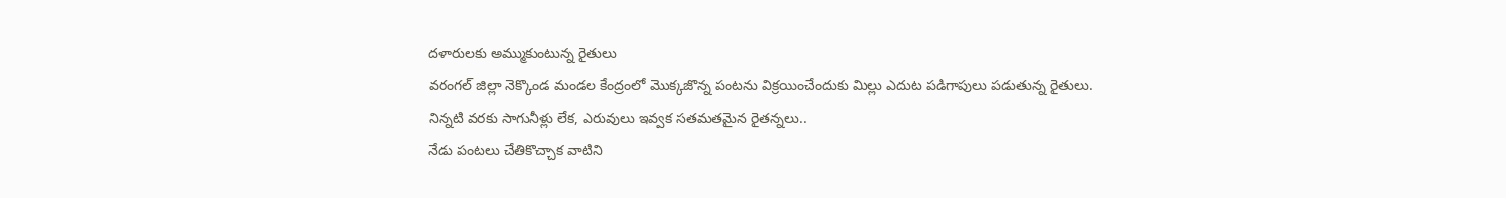దళారులకు అమ్ముకుంటున్న రైతులు
వరంగల్ జిల్లా నెక్కొండ మండల కేంద్రంలో మొక్కజొన్న పంటను విక్రయించేందుకు మిల్లు ఎదుట పడిగాపులు పడుతున్న రైతులు.
నిన్నటి వరకు సాగునీళ్లు లేక, ఎరువులు ఇవ్వక సతమతమైన రైతన్నలు..
నేడు పంటలు చేతికొచ్చాక వాటిని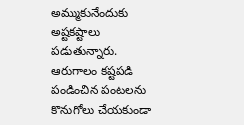అమ్ముకునేందుకు అష్టకష్టాలు పడుతున్నారు.
ఆరుగాలం కష్టపడి పండించిన పంటలను కొనుగోలు చేయకుండా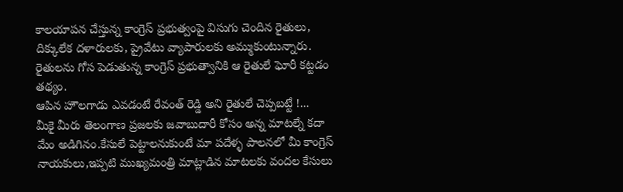కాలయాపన చేస్తున్న కాంగ్రెస్ ప్రభుత్వంపై విసుగు చెందిన రైతులు,
దిక్కులేక దళారులకు, ప్రైవేటు వ్యాపారులకు అమ్ముకుంటున్నారు.
రైతులను గోస పెడుతున్న కాంగ్రెస్ ప్రభుత్వానికి ఆ రైతులే ఘోరీ కట్టడం తథ్యం.
ఆపిన హౌలగాడు ఎవడంటే రేవంత్ రెడ్డి అని రైతులే చెప్పబట్టే !...
మీకై మీరు తెలంగాణ ప్రజలకు జవాబుదారీ కోసం అన్న మాటల్నే కదా మేం అడిగినం.కేసులే పెట్టాలనుకుంటే మా పదేళ్ళ పాలనలో మీ కాంగ్రెస్ నాయకులు,ఇప్పటి ముఖ్యమంత్రి మాట్లాడిన మాటలకు వందల కేసులు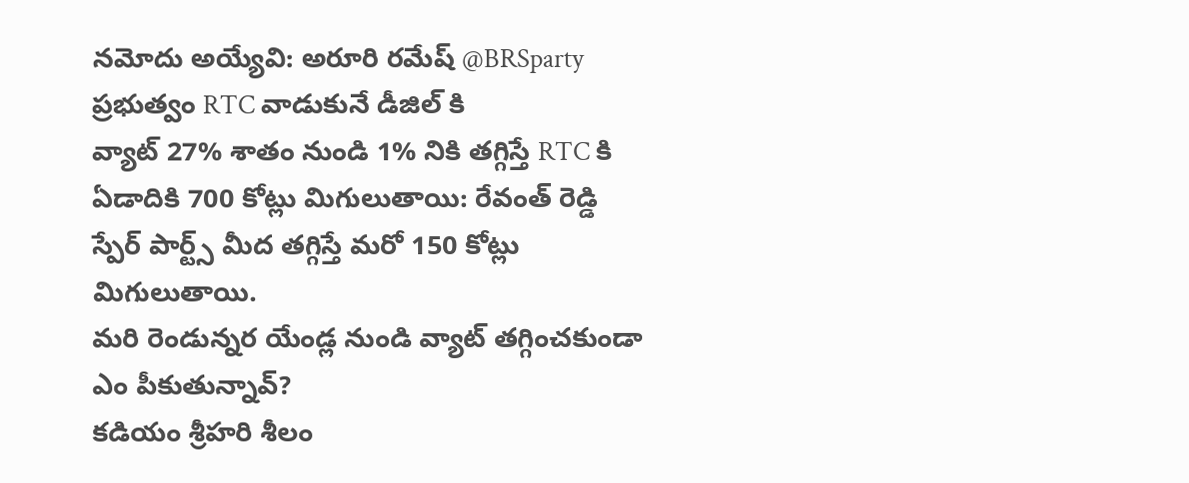నమోదు అయ్యేవి: అరూరి రమేష్ @BRSparty
ప్రభుత్వం RTC వాడుకునే డీజిల్ కి
వ్యాట్ 27% శాతం నుండి 1% నికి తగ్గిస్తే RTC కి ఏడాదికి 700 కోట్లు మిగులుతాయి: రేవంత్ రెడ్డి
స్పేర్ పార్ట్స్ మీద తగ్గిస్తే మరో 150 కోట్లు మిగులుతాయి.
మరి రెండున్నర యేండ్ల నుండి వ్యాట్ తగ్గించకుండా ఎం పీకుతున్నావ్?
కడియం శ్రీహరి శీలం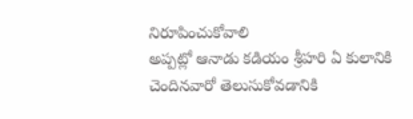నిరూపించుకోవాలి
అప్పట్లో ఆనాడు కడియం శ్రీహరి ఏ కులానికి చెందినవారో తెలుసుకోవడానికి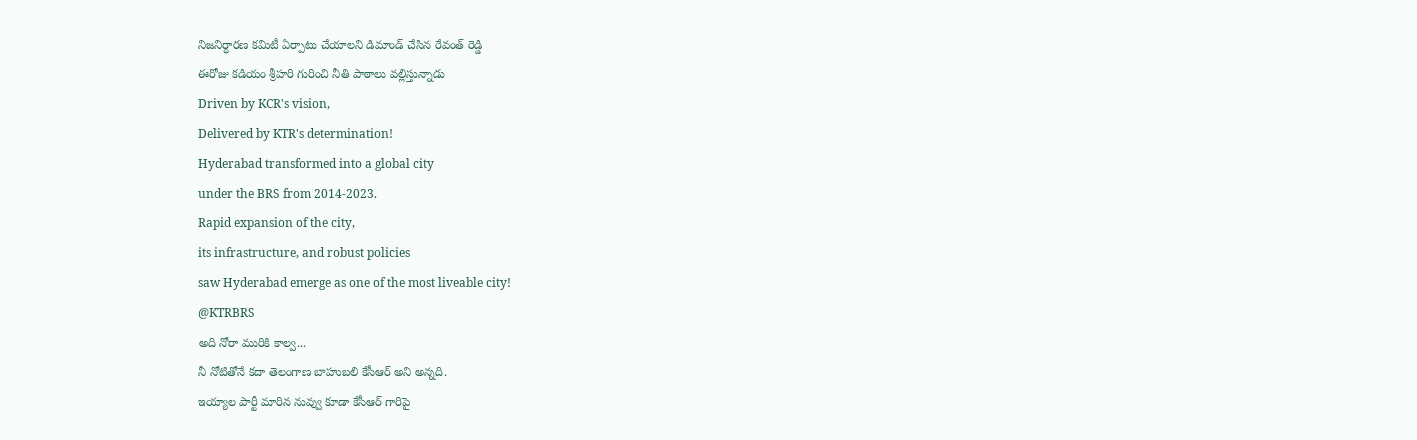నిజనిర్ధారణ కమిటీ ఏర్పాటు చేయాలని డిమాండ్ చేసిన రేవంత్ రెడ్డి
ఈరోజు కడియం శ్రీహరి గురించి నీతి పాఠాలు వల్లిస్తున్నాడు
Driven by KCR's vision,
Delivered by KTR's determination!
Hyderabad transformed into a global city
under the BRS from 2014-2023.
Rapid expansion of the city,
its infrastructure, and robust policies
saw Hyderabad emerge as one of the most liveable city!
@KTRBRS
అది నోరా మురికి కాల్వ...
నీ నోటితోనే కదా తెలంగాణ బాహుబలి కేసీఆర్ అని అన్నది.
ఇయ్యాల పార్టీ మారిన నువ్వు కూడా కేసీఆర్ గారిపై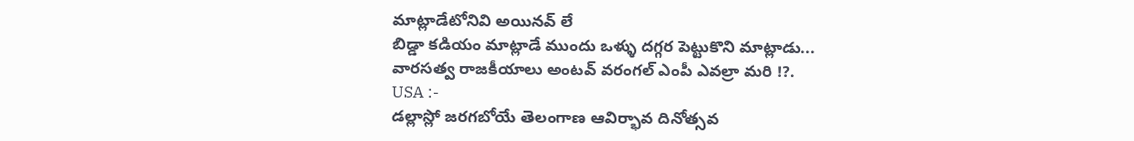మాట్లాడేటోనివి అయినవ్ లే
బిడ్డా కడియం మాట్లాడే ముందు ఒళ్ళు దగ్గర పెట్టుకొని మాట్లాడు...
వారసత్వ రాజకీయాలు అంటవ్ వరంగల్ ఎంపీ ఎవల్రా మరి !?.
USA :-
డల్లాస్లో జరగబోయే తెలంగాణ ఆవిర్భావ దినోత్సవ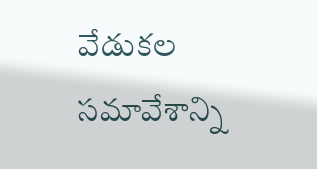వేడుకల సమావేశాన్ని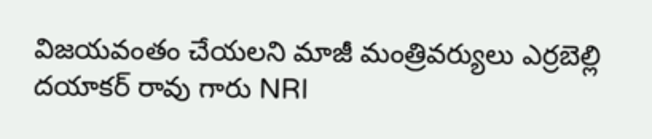విజయవంతం చేయలని మాజీ మంత్రివర్యులు ఎర్రబెల్లి దయాకర్ రావు గారు NRI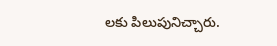లకు పిలుపునిచ్చారు.